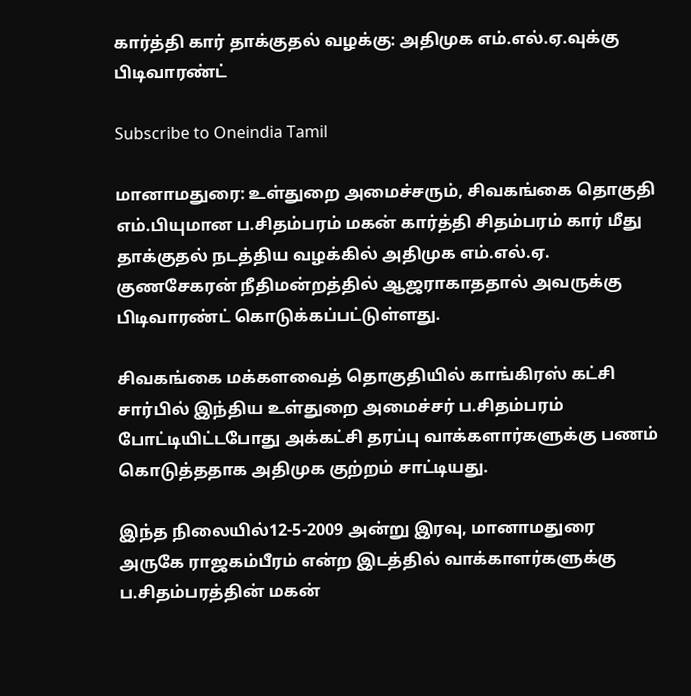கார்த்தி கார் தாக்குதல் வழக்கு: அதிமுக எம்.எல்.ஏ.வுக்கு பிடிவாரண்ட்

Subscribe to Oneindia Tamil

மானாமதுரை: உள்துறை அமைச்சரும், சிவகங்கை தொகுதி எம்.பியுமான ப.சிதம்பரம் மகன் கார்த்தி சிதம்பரம் கார் மீது தாக்குதல் நடத்திய வழக்கில் அதிமுக எம்.எல்.ஏ. குணசேகரன் நீதிமன்றத்தில் ஆஜராகாததால் அவருக்கு பிடிவாரண்ட் கொடுக்கப்பட்டுள்ளது.

சிவகங்கை மக்களவைத் தொகுதியில் காங்கிரஸ் கட்சி சார்பில் இந்திய உள்துறை அமைச்சர் ப.சிதம்பரம் போட்டியிட்டபோது அக்கட்சி தரப்பு வாக்களார்களுக்கு பணம் கொடுத்ததாக அதிமுக குற்றம் சாட்டியது.

இந்த நிலையில்12-5-2009 அன்று இரவு, மானாமதுரை அருகே ராஜகம்பீரம் என்ற இடத்தில் வாக்காளர்களுக்கு ப.சிதம்பரத்தின் மகன்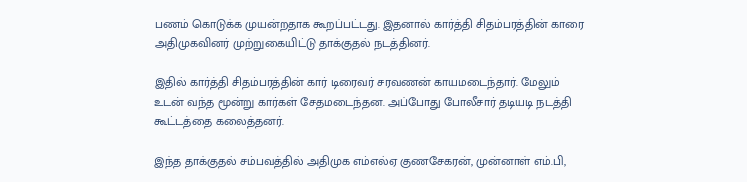பணம் கொடுக்க முயன்றதாக கூறப்பட்டது. இதனால் கார்த்தி சிதம்பரத்தின் காரை அதிமுகவினர் முற்றுகையிட்டு தாக்குதல் நடத்தினர்.

இதில் கார்த்தி சிதம்பரத்தின் கார் டிரைவர் சரவணன் காயமடைந்தார். மேலும் உடன் வந்த மூன்று கார்கள் சேதமடைந்தன. அப்போது போலீசார் தடியடி நடத்தி கூட்டத்தை கலைத்தனர்.

இந்த தாக்குதல் சம்பவத்தில் அதிமுக எம்எல்ஏ குணசேகரன், முன்னாள் எம்.பி,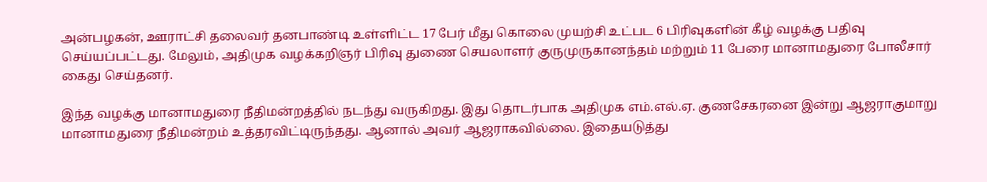அன்பழகன், ஊராட்சி தலைவர் தனபாண்டி உள்ளிட்ட 17 பேர் மீது கொலை முயற்சி உட்பட 6 பிரிவுகளின் கீழ் வழக்கு பதிவு செய்யப்பட்டது. மேலும், அதிமுக வழக்கறிஞர் பிரிவு துணை செயலாளர் குருமுருகானந்தம் மற்றும் 11 பேரை மானாமதுரை போலீசார் கைது செய்தனர்.

இந்த வழக்கு மானாமதுரை நீதிமன்றத்தில் நடந்து வருகிறது. இது தொடர்பாக அதிமுக எம்.எல்.ஏ. குணசேகரனை இன்று ஆஜராகுமாறு மானாமதுரை நீதிமன்றம் உத்தரவிட்டிருந்தது. ஆனால் அவர் ஆஜராகவில்லை. இதையடுத்து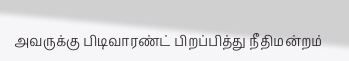அவருக்கு பிடிவாரண்ட் பிறப்பித்து நீதிமன்றம்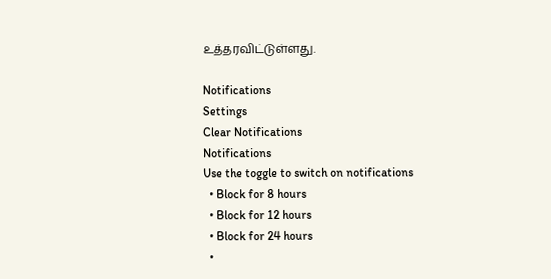உத்தரவிட்டுள்ளது.

Notifications
Settings
Clear Notifications
Notifications
Use the toggle to switch on notifications
  • Block for 8 hours
  • Block for 12 hours
  • Block for 24 hours
  •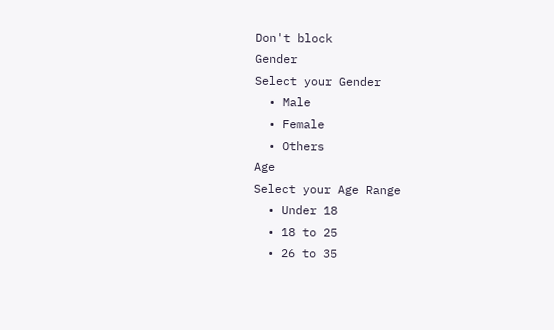Don't block
Gender
Select your Gender
  • Male
  • Female
  • Others
Age
Select your Age Range
  • Under 18
  • 18 to 25
  • 26 to 35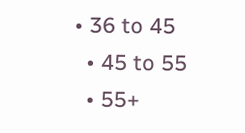• 36 to 45
  • 45 to 55
  • 55+